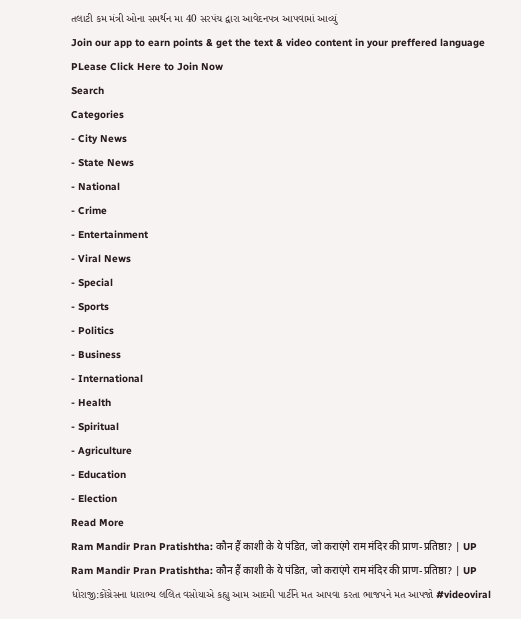તલાટી કમ મંત્રી ઓના સમર્થન મા 40 સરપંચ દ્વારા આવેદનપત્ર આપવામાં આવ્યું
Join our app to earn points & get the text & video content in your preffered language
PLease Click Here to Join Now
Search
Categories
- City News
- State News
- National
- Crime
- Entertainment
- Viral News
- Special
- Sports
- Politics
- Business
- International
- Health
- Spiritual
- Agriculture
- Education
- Election
Read More
Ram Mandir Pran Pratishtha: कौन हैं काशी के ये पंडित, जो कराएंगे राम मंदिर की प्राण-प्रतिष्ठा? | UP
Ram Mandir Pran Pratishtha: कौन हैं काशी के ये पंडित, जो कराएंगे राम मंदिर की प्राण-प्रतिष्ठा? | UP
ધોરાજી:કોંગ્રેસના ધારાભ્ય લલિત વસોયાએ કહ્યુ આમ આદમી પાર્ટીને મત આપવા કરતા ભાજપને મત આપજો #videoviral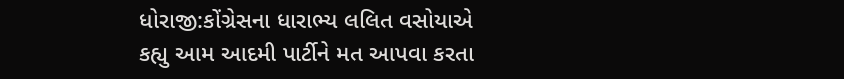ધોરાજી:કોંગ્રેસના ધારાભ્ય લલિત વસોયાએ કહ્યુ આમ આદમી પાર્ટીને મત આપવા કરતા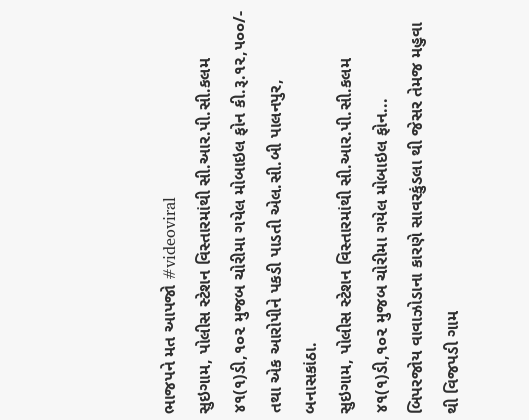ભાજપને મત આપજો #videoviral
સુઇગામ, પોલીસ સ્ટેશન વિસ્તારમાંથી સી.આર.પી.સી.કલમ ૪૧(૧)ડી,૧૦૨ મુજબ ચોરીમા ગયેલ મોબાઇલ ફોન કી.રૂ.૧૨,૫૦૦/- તથા એક આરોપીને પકડી પાડતી એલ.સી.બી પાલનપુર, બનાસકાંઠા.
સુઇગામ, પોલીસ સ્ટેશન વિસ્તારમાંથી સી.આર.પી.સી.કલમ ૪૧(૧)ડી,૧૦૨ મુજબ ચોરીમા ગયેલ મોબાઇલ ફોન...
બિપરજોય વાવાઝોડાના કારણે સાવરકુંડલા થી જેસર તેમજ મહુવા થી વિજપડી ગામ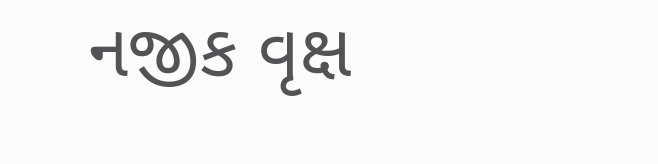નજીક વૃક્ષ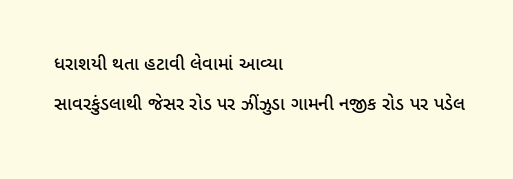ધરાશયી થતા હટાવી લેવામાં આવ્યા
સાવરકુંડલાથી જેસર રોડ પર ઝીંઝુડા ગામની નજીક રોડ પર પડેલ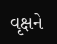વૃક્ષને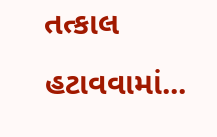તત્કાલ હટાવવામાં...